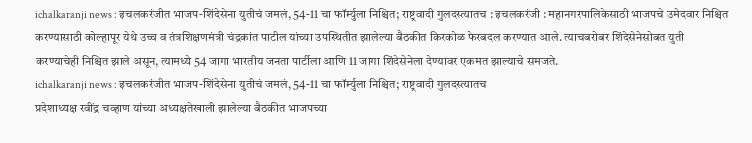ichalkaranji news : इचलकरंजीत भाजप-शिंदेसेना युतीचं जमलं, 54-11 चा फॉर्म्युला निश्चित; राष्ट्रवादी गुलदस्त्यातच : इचलकरंजी : महानगरपालिकेसाठी भाजपचे उमेदवार निश्चित करण्यासाठी कोल्हापूर येथे उच्च व तंत्रशिक्षणमंत्री चंद्रकांत पाटील यांच्या उपस्थितीत झालेल्या बैठकीत किरकोळ फेरबदल करण्यात आले. त्याचबरोबर शिंदेसेनेसोबत युती करण्याचेही निश्चित झाले असून, त्यामध्ये 54 जागा भारतीय जनता पार्टीला आणि 11 जागा शिंदेसेनेला देण्यावर एकमत झाल्याचे समजते.
ichalkaranji news : इचलकरंजीत भाजप-शिंदेसेना युतीचं जमलं, 54-11 चा फॉर्म्युला निश्चित; राष्ट्रवादी गुलदस्त्यातच
प्रदेशाध्यक्ष रवींद्र चव्हाण यांच्या अध्यक्षतेखाली झालेल्या बैठकीत भाजपच्या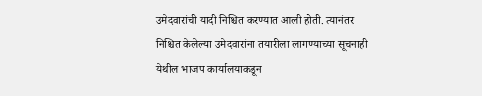उमेदवारांची यादी निश्चित करण्यात आली होती. त्यानंतर निश्चित केलेल्या उमेदवारांना तयारीला लागण्याच्या सूचनाही येथील भाजप कार्यालयाकडून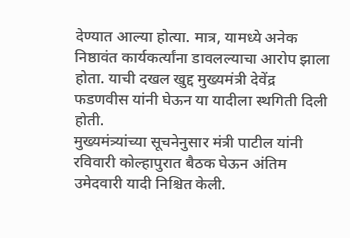देण्यात आल्या होत्या. मात्र, यामध्ये अनेक निष्ठावंत कार्यकर्त्यांना डावलल्याचा आरोप झाला होता. याची दखल खुद्द मुख्यमंत्री देवेंद्र फडणवीस यांनी घेऊन या यादीला स्थगिती दिली होती.
मुख्यमंत्र्यांच्या सूचनेनुसार मंत्री पाटील यांनी रविवारी कोल्हापुरात बैठक घेऊन अंतिम उमेदवारी यादी निश्चित केली.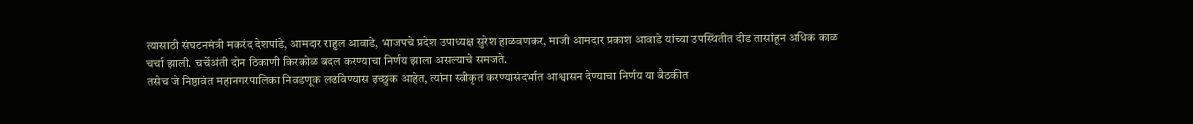त्यासाठी संघटनमंत्री मकरंद देशपांडे, आमदार राहुल आवाडे, भाजपचे प्रदेश उपाध्यक्ष सुरेश हाळवणकर, माजी आमदार प्रकाश आवाडे यांच्या उपस्थितीत दीड तासांहून अधिक काळ चर्चा झाली. चर्चेअंती दोन ठिकाणी किरकोळ बदल करण्याचा निर्णय झाला असल्याचे समजते.
तसेच जे निष्ठावंत महानगरपालिका निवडणूक लढविण्यास इच्छुक आहेत, त्यांना स्वीकृत करण्यासंदर्भात आश्वासन देण्याचा निर्णय या बैठकीत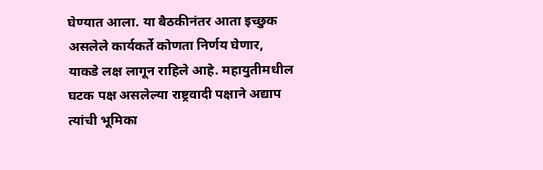घेण्यात आला. या बैठकीनंतर आता इच्छुक असलेले कार्यकर्ते कोणता निर्णय घेणार, याकडे लक्ष लागून राहिले आहे. महायुतीमधील घटक पक्ष असलेल्या राष्ट्रवादी पक्षाने अद्याप त्यांची भूमिका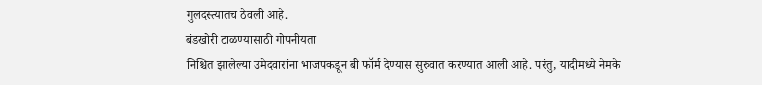गुलदस्त्यातच ठेवली आहे.
बंडखोरी टाळण्यासाठी गोपनीयता
निश्चित झालेल्या उमेदवारांना भाजपकडून बी फॉर्म देण्यास सुरुवात करण्यात आली आहे. परंतु, यादीमध्ये नेमके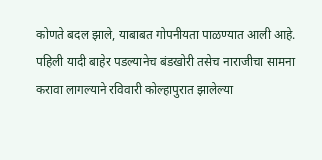कोणते बदल झाले, याबाबत गोपनीयता पाळण्यात आली आहे. पहिली यादी बाहेर पडल्यानेच बंडखोरी तसेच नाराजीचा सामना करावा लागल्याने रविवारी कोल्हापुरात झालेल्या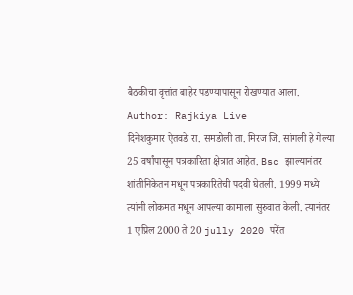बैठकीचा वृत्तांत बाहेर पडण्यापासून रोखण्यात आला.
Author: Rajkiya Live
दिनेशकुमार ऐतवडे रा. समडोली ता. मिरज जि. सांगली हे गेल्या 25 वर्षांपासून पत्रकारिता क्षेत्रात आहेत. Bsc झाल्यानंतर शांतीनिकेतन मधून पत्रकारितेची पदवी घेतली. 1999 मध्ये त्यांनी लोकमत मधून आपल्या कामाला सुरुवात केली. त्यानंतर 1 एप्रिल 2000 ते 20 jully 2020 परेंत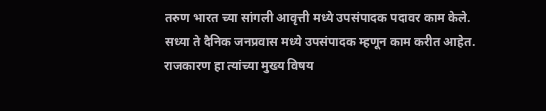तरुण भारत च्या सांगली आवृत्ती मध्ये उपसंपादक पदावर काम केले. सध्या ते दैनिक जनप्रवास मध्ये उपसंपादक म्हणून काम करीत आहेत. राजकारण हा त्यांच्या मुख्य विषय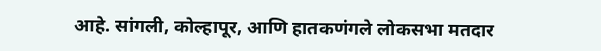आहे. सांगली, कोल्हापूर, आणि हातकणंगले लोकसभा मतदार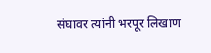संघावर त्यांनी भरपूर लिखाण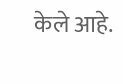केले आहे.